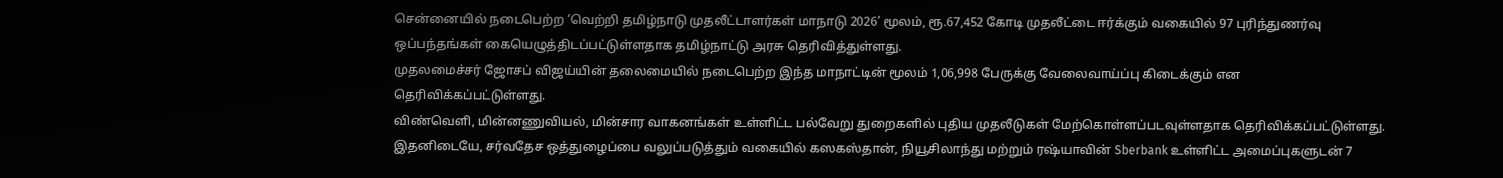சென்னையில் நடைபெற்ற ‘வெற்றி தமிழ்நாடு முதலீட்டாளர்கள் மாநாடு 2026’ மூலம், ரூ.67,452 கோடி முதலீட்டை ஈர்க்கும் வகையில் 97 புரிந்துணர்வு ஒப்பந்தங்கள் கையெழுத்திடப்பட்டுள்ளதாக தமிழ்நாட்டு அரசு தெரிவித்துள்ளது.
முதலமைச்சர் ஜோசப் விஜய்யின் தலைமையில் நடைபெற்ற இந்த மாநாட்டின் மூலம் 1,06,998 பேருக்கு வேலைவாய்ப்பு கிடைக்கும் என தெரிவிக்கப்பட்டுள்ளது.
விண்வெளி, மின்னணுவியல், மின்சார வாகனங்கள் உள்ளிட்ட பல்வேறு துறைகளில் புதிய முதலீடுகள் மேற்கொள்ளப்படவுள்ளதாக தெரிவிக்கப்பட்டுள்ளது.
இதனிடையே, சர்வதேச ஒத்துழைப்பை வலுப்படுத்தும் வகையில் கஸகஸ்தான், நியூசிலாந்து மற்றும் ரஷ்யாவின் Sberbank உள்ளிட்ட அமைப்புகளுடன் 7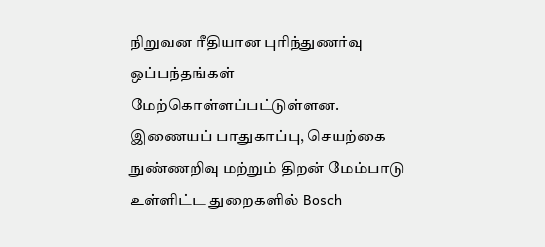நிறுவன ரீதியான புரிந்துணர்வு ஒப்பந்தங்கள் மேற்கொள்ளப்பட்டுள்ளன.
இணையப் பாதுகாப்பு, செயற்கை நுண்ணறிவு மற்றும் திறன் மேம்பாடு உள்ளிட்ட துறைகளில் Bosch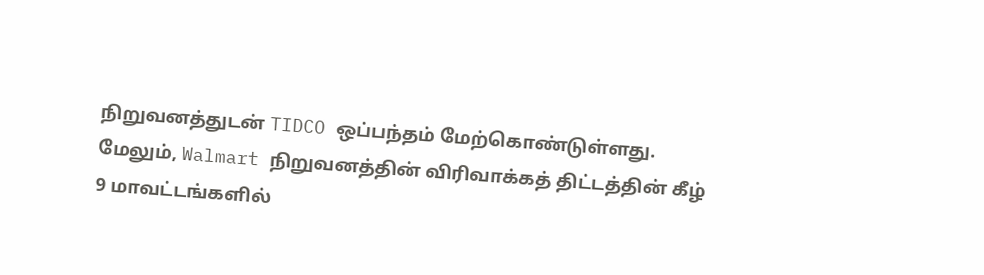நிறுவனத்துடன் TIDCO ஒப்பந்தம் மேற்கொண்டுள்ளது.
மேலும், Walmart நிறுவனத்தின் விரிவாக்கத் திட்டத்தின் கீழ் 9 மாவட்டங்களில்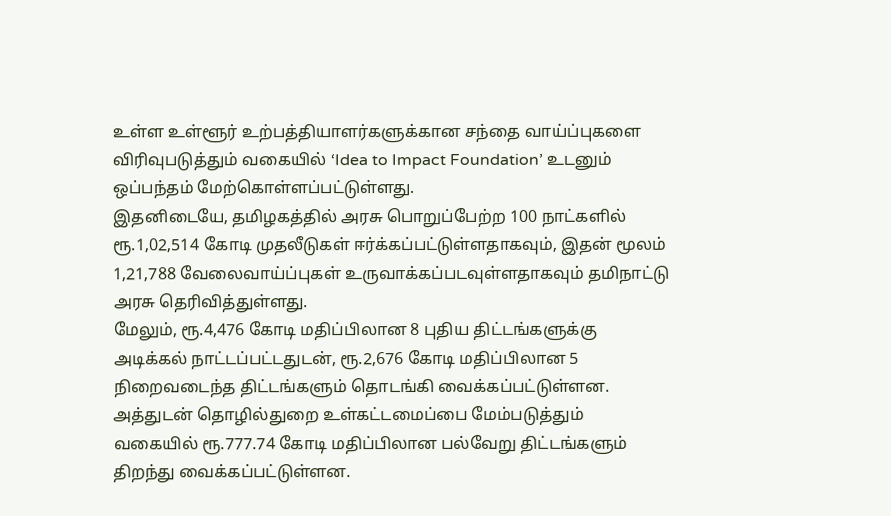உள்ள உள்ளூர் உற்பத்தியாளர்களுக்கான சந்தை வாய்ப்புகளை விரிவுபடுத்தும் வகையில் ‘Idea to Impact Foundation’ உடனும் ஒப்பந்தம் மேற்கொள்ளப்பட்டுள்ளது.
இதனிடையே, தமிழகத்தில் அரசு பொறுப்பேற்ற 100 நாட்களில் ரூ.1,02,514 கோடி முதலீடுகள் ஈர்க்கப்பட்டுள்ளதாகவும், இதன் மூலம் 1,21,788 வேலைவாய்ப்புகள் உருவாக்கப்படவுள்ளதாகவும் தமிநாட்டு அரசு தெரிவித்துள்ளது.
மேலும், ரூ.4,476 கோடி மதிப்பிலான 8 புதிய திட்டங்களுக்கு அடிக்கல் நாட்டப்பட்டதுடன், ரூ.2,676 கோடி மதிப்பிலான 5 நிறைவடைந்த திட்டங்களும் தொடங்கி வைக்கப்பட்டுள்ளன.
அத்துடன் தொழில்துறை உள்கட்டமைப்பை மேம்படுத்தும் வகையில் ரூ.777.74 கோடி மதிப்பிலான பல்வேறு திட்டங்களும் திறந்து வைக்கப்பட்டுள்ளன.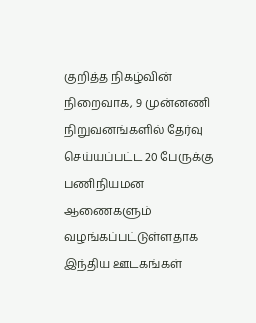குறித்த நிகழ்வின் நிறைவாக, 9 முன்னணி நிறுவனங்களில் தேர்வு செய்யப்பட்ட 20 பேருக்கு பணிநியமன ஆணைகளும் வழங்கப்பட்டுள்ளதாக இந்திய ஊடகங்கள்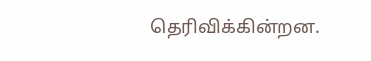தெரிவிக்கின்றன.